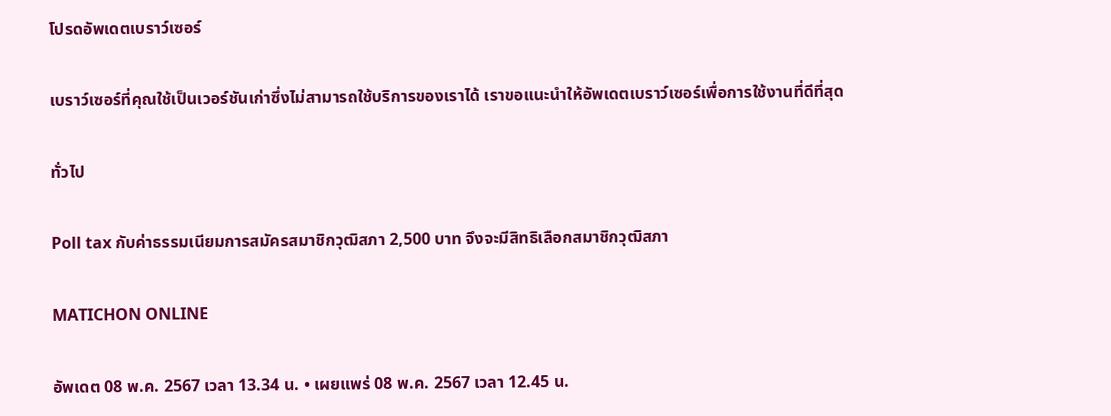โปรดอัพเดตเบราว์เซอร์

เบราว์เซอร์ที่คุณใช้เป็นเวอร์ชันเก่าซึ่งไม่สามารถใช้บริการของเราได้ เราขอแนะนำให้อัพเดตเบราว์เซอร์เพื่อการใช้งานที่ดีที่สุด

ทั่วไป

Poll tax กับค่าธรรมเนียมการสมัครสมาชิกวุฒิสภา 2,500 บาท จึงจะมีสิทธิเลือกสมาชิกวุฒิสภา

MATICHON ONLINE

อัพเดต 08 พ.ค. 2567 เวลา 13.34 น. • เผยแพร่ 08 พ.ค. 2567 เวลา 12.45 น.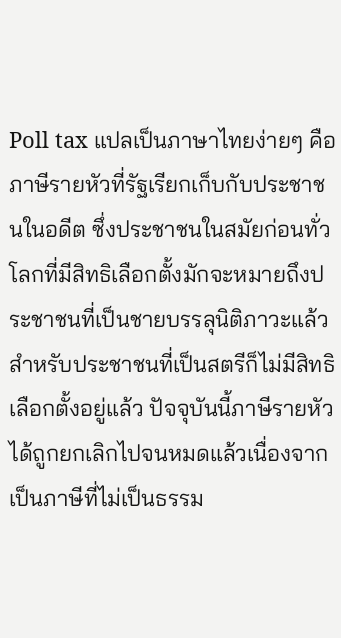Poll tax แปลเป็นภาษาไทยง่ายๆ คือ ภาษีรายหัวที่รัฐเรียกเก็บกับประชาชนในอดีต ซึ่งประชาชนในสมัยก่อนทั่วโลกที่มีสิทธิเลือกตั้งมักจะหมายถึงประชาชนที่เป็นชายบรรลุนิติภาวะแล้ว สำหรับประชาชนที่เป็นสตรีก็ไม่มีสิทธิเลือกตั้งอยู่แล้ว ปัจจุบันนี้ภาษีรายหัวได้ถูกยกเลิกไปจนหมดแล้วเนื่องจากเป็นภาษีที่ไม่เป็นธรรม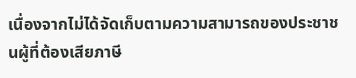เนื่องจากไม่ได้จัดเก็บตามความสามารถของประชาชนผู้ที่ต้องเสียภาษี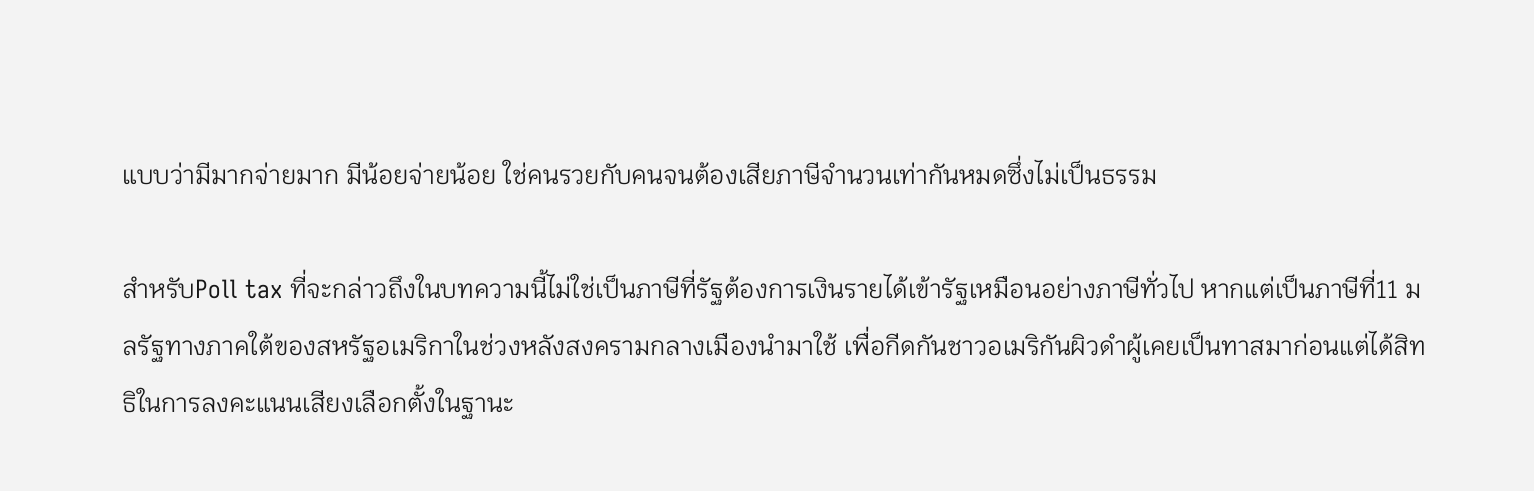แบบว่ามีมากจ่ายมาก มีน้อยจ่ายน้อย ใช่คนรวยกับคนจนต้องเสียภาษีจำนวนเท่ากันหมดซึ่งไม่เป็นธรรม

สำหรับPoll tax ที่จะกล่าวถึงในบทความนี้ไม่ใช่เป็นภาษีที่รัฐต้องการเงินรายได้เข้ารัฐเหมือนอย่างภาษีทั่วไป หากแต่เป็นภาษีที่11 มลรัฐทางภาคใต้ของสหรัฐอเมริกาในช่วงหลังสงครามกลางเมืองนำมาใช้ เพื่อกีดกันชาวอเมริกันผิวดำผู้เคยเป็นทาสมาก่อนแต่ได้สิทธิในการลงคะแนนเสียงเลือกตั้งในฐานะ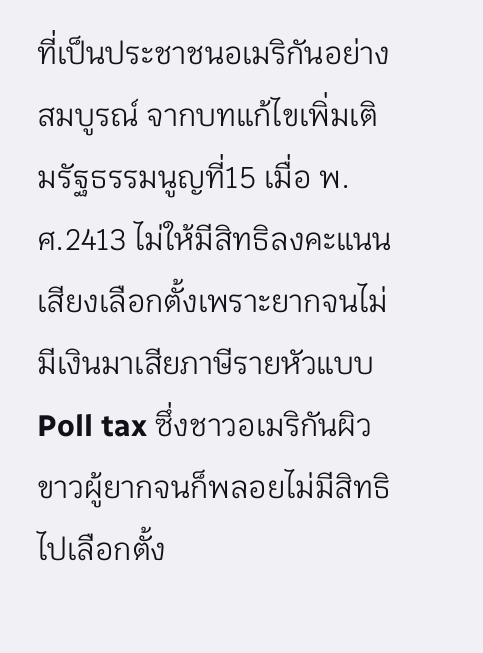ที่เป็นประชาชนอเมริกันอย่างสมบูรณ์ จากบทแก้ไขเพิ่มเติมรัฐธรรมนูญที่15 เมื่อ พ.ศ.2413 ไม่ให้มีสิทธิลงคะแนนเสียงเลือกตั้งเพราะยากจนไม่มีเงินมาเสียภาษีรายหัวแบบPoll tax ซึ่งชาวอเมริกันผิวขาวผู้ยากจนก็พลอยไม่มีสิทธิไปเลือกตั้ง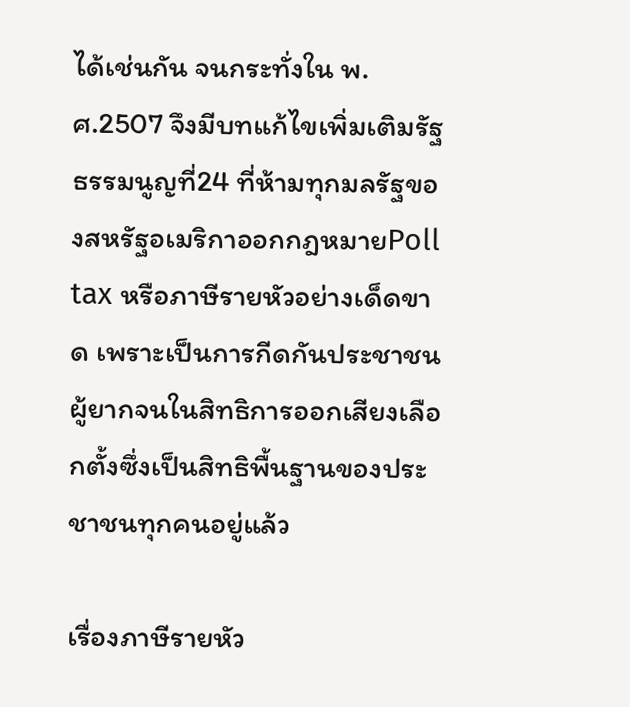ได้เช่นกัน จนกระทั่งใน พ.ศ.2507 จึงมีบทแก้ไขเพิ่มเติมรัฐธรรมนูญที่24 ที่ห้ามทุกมลรัฐของสหรัฐอเมริกาออกกฎหมายPoll tax หรือภาษีรายหัวอย่างเด็ดขาด เพราะเป็นการกีดกันประชาชนผู้ยากจนในสิทธิการออกเสียงเลือกตั้งซึ่งเป็นสิทธิพื้นฐานของประชาชนทุกคนอยู่แล้ว

เรื่องภาษีรายหัว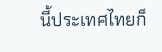นี้ประเทศไทยก็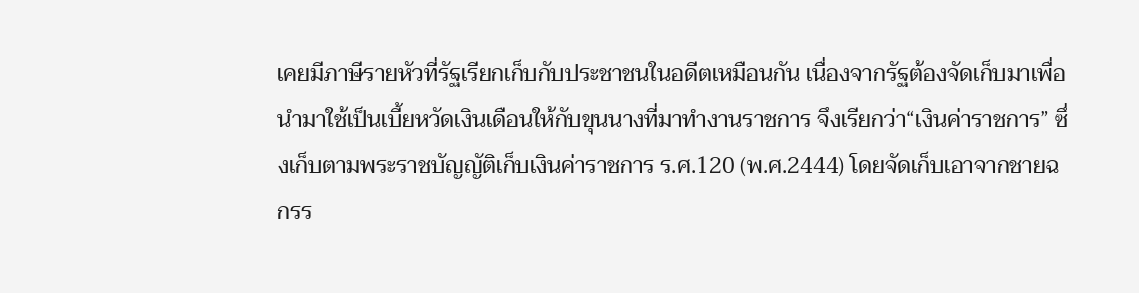เคยมีภาษีรายหัวที่รัฐเรียกเก็บกับประชาชนในอดีตเหมือนกัน เนื่องจากรัฐต้องจัดเก็บมาเพื่อนำมาใช้เป็นเบี้ยหวัดเงินเดือนให้กับขุนนางที่มาทำงานราชการ จึงเรียกว่า“เงินค่าราชการ” ซึ่งเก็บตามพระราชบัญญัติเก็บเงินค่าราชการ ร.ศ.120 (พ.ศ.2444) โดยจัดเก็บเอาจากชายฉกรร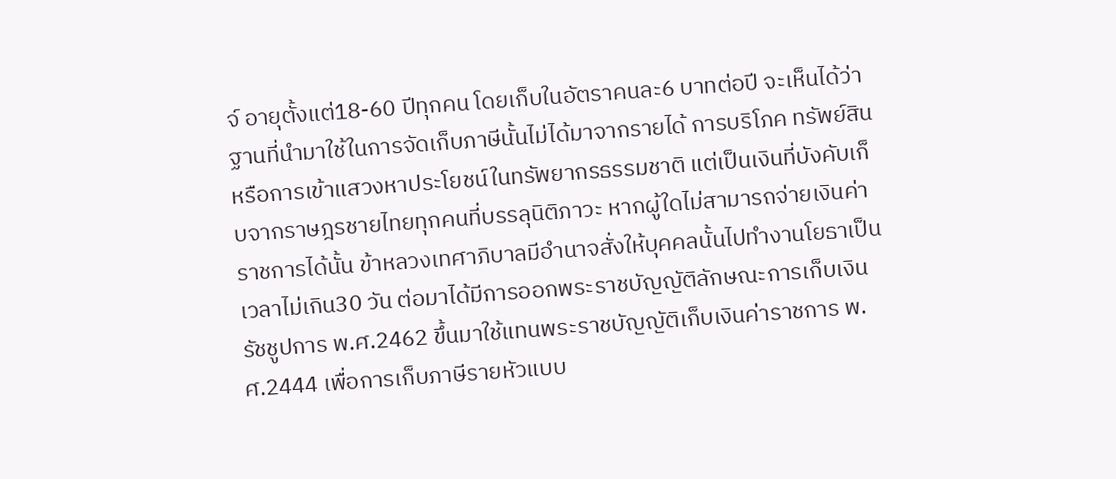จ์ อายุตั้งแต่18-60 ปีทุกคน โดยเก็บในอัตราคนละ6 บาทต่อปี จะเห็นได้ว่าฐานที่นำมาใช้ในการจัดเก็บภาษีนั้นไม่ได้มาจากรายได้ การบริโภค ทรัพย์สิน หรือการเข้าแสวงหาประโยชน์ในทรัพยากรธรรมชาติ แต่เป็นเงินที่บังคับเก็บจากราษฎรชายไทยทุกคนที่บรรลุนิติภาวะ หากผู้ใดไม่สามารถจ่ายเงินค่าราชการได้นั้น ข้าหลวงเทศาภิบาลมีอำนาจสั่งให้บุคคลนั้นไปทำงานโยธาเป็นเวลาไม่เกิน30 วัน ต่อมาได้มีการออกพระราชบัญญัติลักษณะการเก็บเงินรัชชูปการ พ.ศ.2462 ขึ้นมาใช้แทนพระราชบัญญัติเก็บเงินค่าราชการ พ.ศ.2444 เพื่อการเก็บภาษีรายหัวแบบ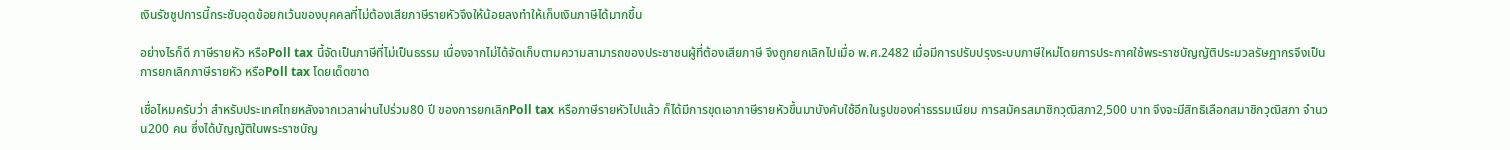เงินรัชชูปการนี้กระชับอุดข้อยกเว้นของบุคคลที่ไม่ต้องเสียภาษีรายหัวจึงให้น้อยลงทำให้เก็บเงินภาษีได้มากขึ้น

อย่างไรก็ดี ภาษีรายหัว หรือPoll tax นี้จัดเป็นภาษีที่ไม่เป็นธรรม เนื่องจากไม่ได้จัดเก็บตามความสามารถของประชาชนผู้ที่ต้องเสียภาษี จึงถูกยกเลิกไปเมื่อ พ.ศ.2482 เมื่อมีการปรับปรุงระบบภาษีใหม่โดยการประกาศใช้พระราชบัญญัติประมวลรัษฎากรจึงเป็นการยกเลิกภาษีรายหัว หรือPoll tax โดยเด็ดขาด

เชื่อไหมครับว่า สำหรับประเทศไทยหลังจากเวลาผ่านไปร่วม80 ปี ของการยกเลิกPoll tax หรือภาษีรายหัวไปแล้ว ก็ได้มีการขุดเอาภาษีรายหัวขึ้นมาบังคับใช้อีกในรูปของค่าธรรมเนียม การสมัครสมาชิกวุฒิสภา2,500 บาท จึงจะมีสิทธิเลือกสมาชิกวุฒิสภา จำนวน200 คน ซึ่งได้บัญญัติในพระราชบัญ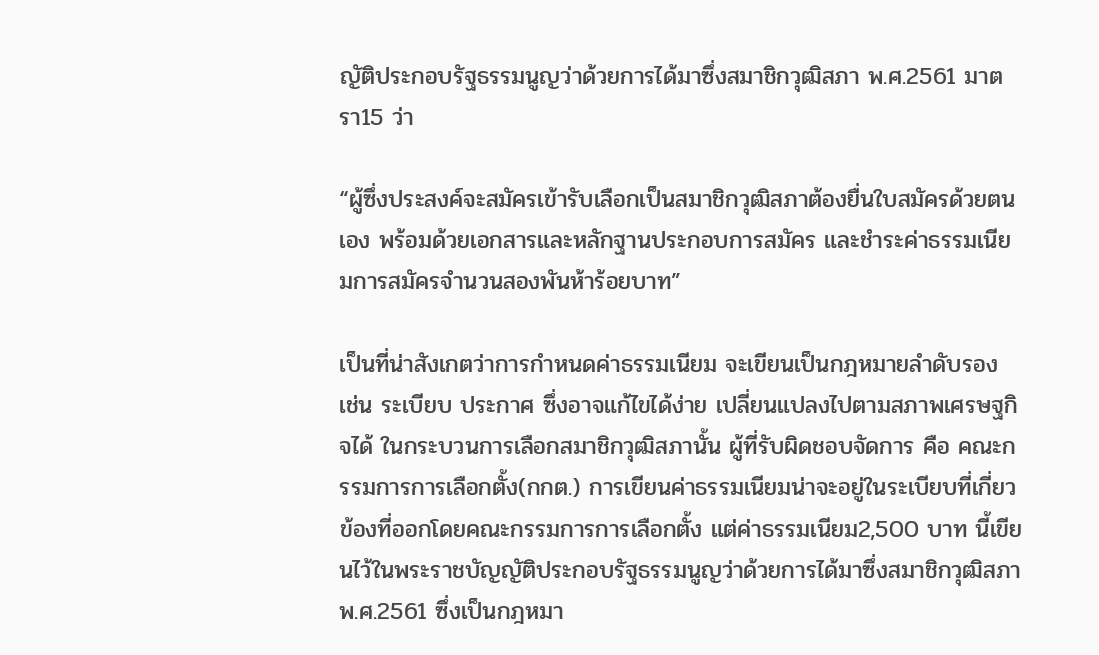ญัติประกอบรัฐธรรมนูญว่าด้วยการได้มาซึ่งสมาชิกวุฒิสภา พ.ศ.2561 มาตรา15 ว่า

“ผู้ซึ่งประสงค์จะสมัครเข้ารับเลือกเป็นสมาชิกวุฒิสภาต้องยื่นใบสมัครด้วยตนเอง พร้อมด้วยเอกสารและหลักฐานประกอบการสมัคร และชำระค่าธรรมเนียมการสมัครจำนวนสองพันห้าร้อยบาท”

เป็นที่น่าสังเกตว่าการกำหนดค่าธรรมเนียม จะเขียนเป็นกฎหมายลำดับรอง เช่น ระเบียบ ประกาศ ซึ่งอาจแก้ไขได้ง่าย เปลี่ยนแปลงไปตามสภาพเศรษฐกิจได้ ในกระบวนการเลือกสมาชิกวุฒิสภานั้น ผู้ที่รับผิดชอบจัดการ คือ คณะกรรมการการเลือกตั้ง(กกต.) การเขียนค่าธรรมเนียมน่าจะอยู่ในระเบียบที่เกี่ยวข้องที่ออกโดยคณะกรรมการการเลือกตั้ง แต่ค่าธรรมเนียม2,500 บาท นี้เขียนไว้ในพระราชบัญญัติประกอบรัฐธรรมนูญว่าด้วยการได้มาซึ่งสมาชิกวุฒิสภา พ.ศ.2561 ซึ่งเป็นกฎหมา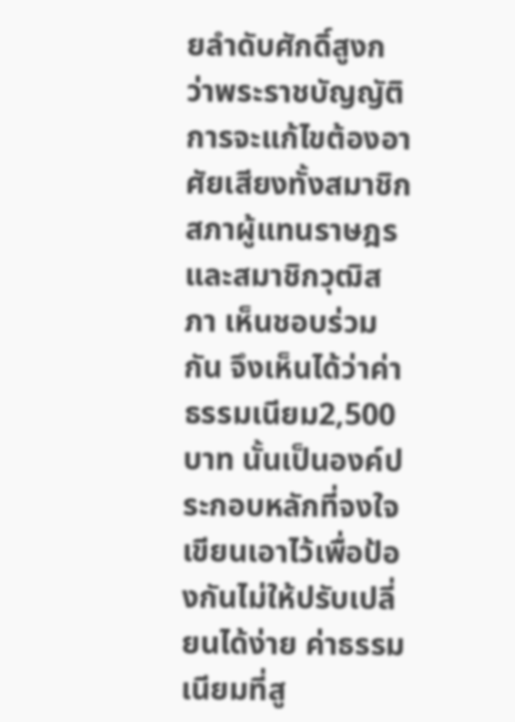ยลำดับศักดิ์สูงกว่าพระราชบัญญัติ การจะแก้ไขต้องอาศัยเสียงทั้งสมาชิกสภาผู้แทนราษฎรและสมาชิกวุฒิสภา เห็นชอบร่วมกัน จึงเห็นได้ว่าค่าธรรมเนียม2,500 บาท นั้นเป็นองค์ประกอบหลักที่จงใจเขียนเอาไว้เพื่อป้องกันไม่ให้ปรับเปลี่ยนได้ง่าย ค่าธรรมเนียมที่สู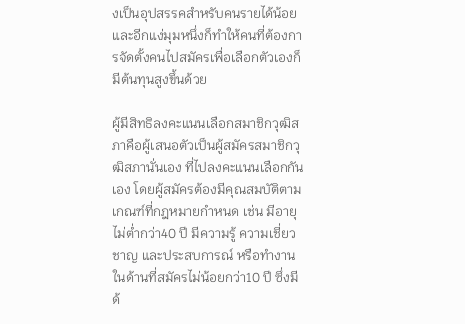งเป็นอุปสรรคสำหรับคนรายได้น้อย และอีกแง่มุมหนึ่งก็ทำให้คนที่ต้องการจัดตั้งคนไปสมัครเพื่อเลือกตัวเองก็มีต้นทุนสูงขึ้นด้วย

ผู้มีสิทธิลงคะแนนเลือกสมาชิกวุฒิสภาคือผู้เสนอตัวเป็นผู้สมัครสมาชิกวุฒิสภานั่นเอง ที่ไปลงคะแนนเลือกกันเอง โดยผู้สมัครต้องมีคุณสมบัติตามเกณฑ์ที่กฎหมายกำหนด เช่น มีอายุไม่ต่ำกว่า40 ปี มีความรู้ ความเชี่ยวชาญ และประสบการณ์ หรือทำงานในด้านที่สมัครไม่น้อยกว่า10 ปี ซึ่งมีด้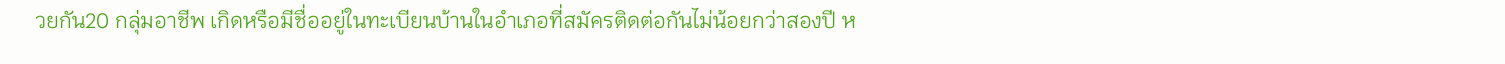วยกัน20 กลุ่มอาชีพ เกิดหรือมีชื่ออยู่ในทะเบียนบ้านในอำเภอที่สมัครติดต่อกันไม่น้อยกว่าสองปี ห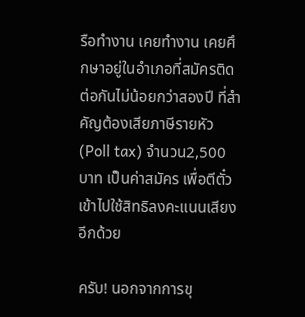รือทำงาน เคยทำงาน เคยศึกษาอยู่ในอำเภอที่สมัครติดต่อกันไม่น้อยกว่าสองปี ที่สำคัญต้องเสียภาษีรายหัว(Poll tax) จำนวน2,500 บาท เป็นค่าสมัคร เพื่อตีตั๋วเข้าไปใช้สิทธิลงคะแนนเสียงอีกด้วย

ครับ! นอกจากการขุ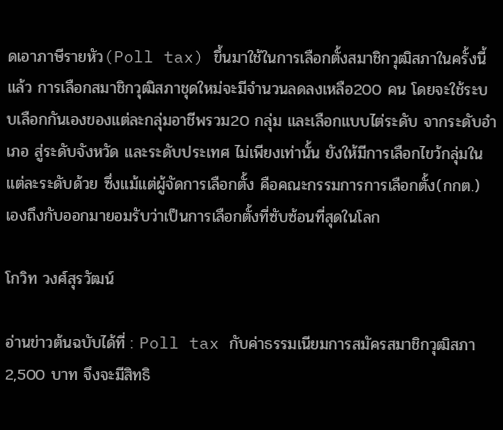ดเอาภาษีรายหัว(Poll tax) ขึ้นมาใช้ในการเลือกตั้งสมาชิกวุฒิสภาในครั้งนี้แล้ว การเลือกสมาชิกวุฒิสภาชุดใหม่จะมีจำนวนลดลงเหลือ200 คน โดยจะใช้ระบบเลือกกันเองของแต่ละกลุ่มอาชีพรวม20 กลุ่ม และเลือกแบบไต่ระดับ จากระดับอำเภอ สู่ระดับจังหวัด และระดับประเทศ ไม่เพียงเท่านั้น ยังให้มีการเลือกไขว้กลุ่มในแต่ละระดับด้วย ซึ่งแม้แต่ผู้จัดการเลือกตั้ง คือคณะกรรมการการเลือกตั้ง(กกต.) เองถึงกับออกมายอมรับว่าเป็นการเลือกตั้งที่ซับซ้อนที่สุดในโลก

โกวิท วงศ์สุรวัฒน์

อ่านข่าวต้นฉบับได้ที่ : Poll tax กับค่าธรรมเนียมการสมัครสมาชิกวุฒิสภา 2,500 บาท จึงจะมีสิทธิ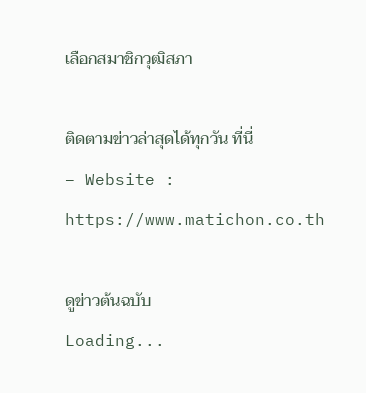เลือกสมาชิกวุฒิสภา

ติดตามข่าวล่าสุดได้ทุกวัน ที่นี่
– Website : https://www.matichon.co.th

ดูข่าวต้นฉบับ
Loading...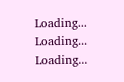Loading...
Loading...
Loading...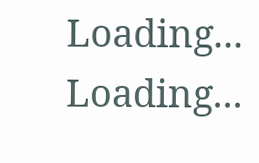Loading...
Loading...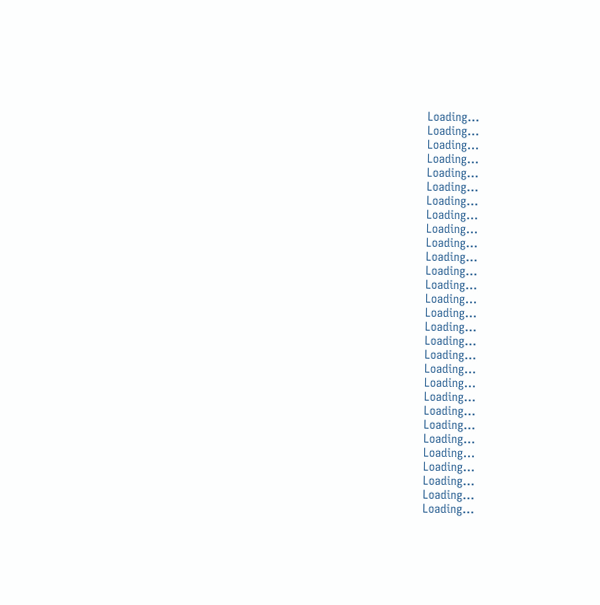Loading...
Loading...
Loading...
Loading...
Loading...
Loading...
Loading...
Loading...
Loading...
Loading...
Loading...
Loading...
Loading...
Loading...
Loading...
Loading...
Loading...
Loading...
Loading...
Loading...
Loading...
Loading...
Loading...
Loading...
Loading...
Loading...
Loading...
Loading...
Loading...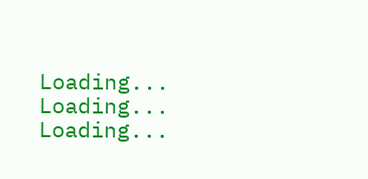Loading...
Loading...
Loading...